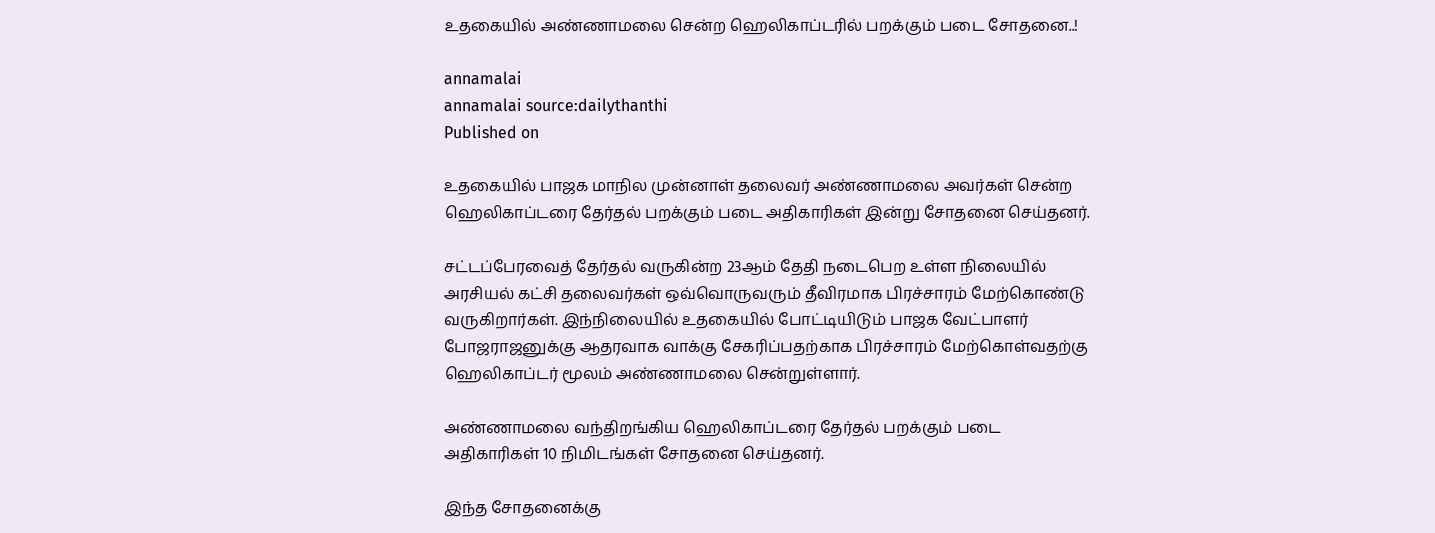உதகையில் அண்ணாமலை சென்ற ஹெலிகாப்டரில் பறக்கும் படை சோதனை..!

annamalai
annamalai source:dailythanthi
Published on

உதகையில் பாஜக மாநில முன்னாள் தலைவர் அண்ணாமலை அவர்கள் சென்ற ஹெலிகாப்டரை தேர்தல் பறக்கும் படை அதிகாரிகள் இன்று சோதனை செய்தனர்.

சட்டப்பேரவைத் தேர்தல் வருகின்ற 23ஆம் தேதி நடைபெற உள்ள நிலையில் அரசியல் கட்சி தலைவர்கள் ஒவ்வொருவரும் தீவிரமாக பிரச்சாரம் மேற்கொண்டு வருகிறார்கள். இந்நிலையில் உதகையில் போட்டியிடும் பாஜக வேட்பாளர் போஜராஜனுக்கு ஆதரவாக வாக்கு சேகரிப்பதற்காக பிரச்சாரம் மேற்கொள்வதற்கு ஹெலிகாப்டர் மூலம் அண்ணாமலை சென்றுள்ளார்.

அண்ணாமலை வந்திறங்கிய ஹெலிகாப்டரை தேர்தல் பறக்கும் படை அதிகாரிகள் 10 நிமிடங்கள் சோதனை செய்தனர்.

இந்த சோதனைக்கு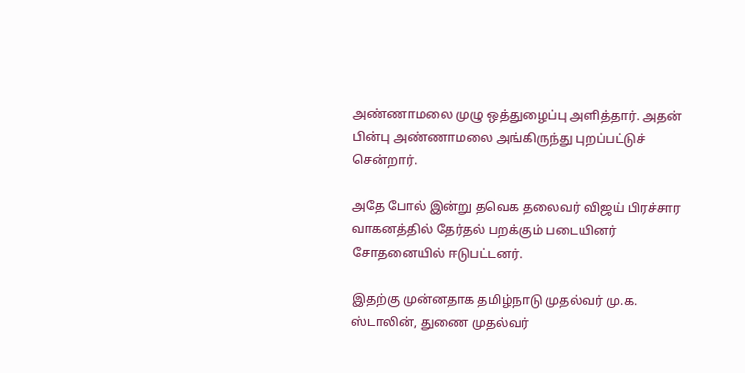அண்ணாமலை முழு ஒத்துழைப்பு அளித்தார். அதன் பின்பு அண்ணாமலை அங்கிருந்து புறப்பட்டுச் சென்றார்.

அதே போல் இன்று தவெக தலைவர் விஜய் பிரச்சார வாகனத்தில் தேர்தல் பறக்கும் படையினர் சோதனையில் ஈடுபட்டனர்.

இதற்கு முன்னதாக தமிழ்நாடு முதல்வர் மு.க. ஸ்டாலின், துணை முதல்வர்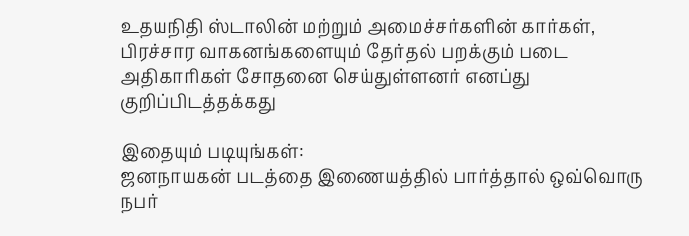உதயநிதி ஸ்டாலின் மற்றும் அமைச்சர்களின் கார்கள், பிரச்சார வாகனங்களையும் தேர்தல் பறக்கும் படை அதிகாரிகள் சோதனை செய்துள்ளனர் எனப்து குறிப்பிடத்தக்கது

இதையும் படியுங்கள்:
ஜனநாயகன் படத்தை இணையத்தில் பார்த்தால் ஒவ்வொரு நபர்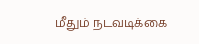மீதும் நடவடிக்கை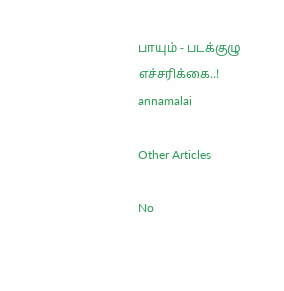பாயும் - படக்குழு எச்சரிக்கை..!
annamalai

Other Articles

No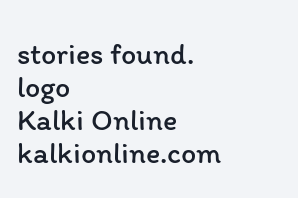stories found.
logo
Kalki Online
kalkionline.com